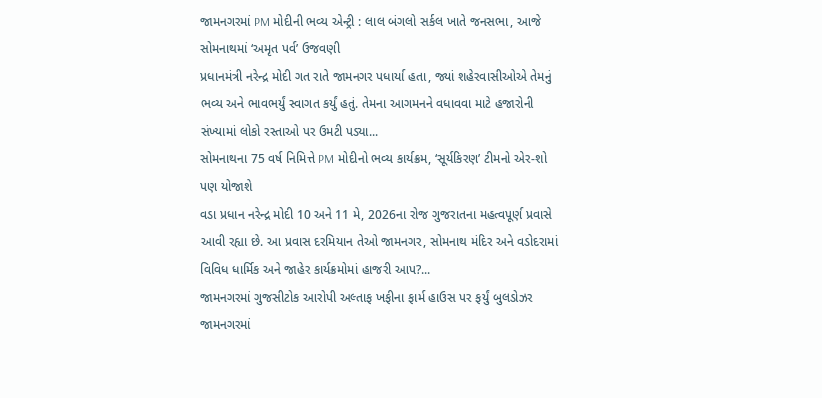જામનગરમાં PM મોદીની ભવ્ય એન્ટ્રી : લાલ બંગલો સર્કલ ખાતે જનસભા, આજે સોમનાથમાં ‘અમૃત પર્વ’ ઉજવણી
પ્રધાનમંત્રી નરેન્દ્ર મોદી ગત રાતે જામનગર પધાર્યા હતા, જ્યાં શહેરવાસીઓએ તેમનું ભવ્ય અને ભાવભર્યું સ્વાગત કર્યું હતું. તેમના આગમનને વધાવવા માટે હજારોની સંખ્યામાં લોકો રસ્તાઓ પર ઉમટી પડ્યા...
સોમનાથના 75 વર્ષ નિમિત્તે PM મોદીનો ભવ્ય કાર્યક્રમ, ‘સૂર્યકિરણ’ ટીમનો એર-શો પણ યોજાશે
વડા પ્રધાન નરેન્દ્ર મોદી 10 અને 11 મે, 2026ના રોજ ગુજરાતના મહત્વપૂર્ણ પ્રવાસે આવી રહ્યા છે. આ પ્રવાસ દરમિયાન તેઓ જામનગર, સોમનાથ મંદિર અને વડોદરામાં વિવિધ ધાર્મિક અને જાહેર કાર્યક્રમોમાં હાજરી આપ?...
જામનગરમાં ગુજસીટોક આરોપી અલ્તાફ ખફીના ફાર્મ હાઉસ પર ફર્યું બુલડોઝર
જામનગરમાં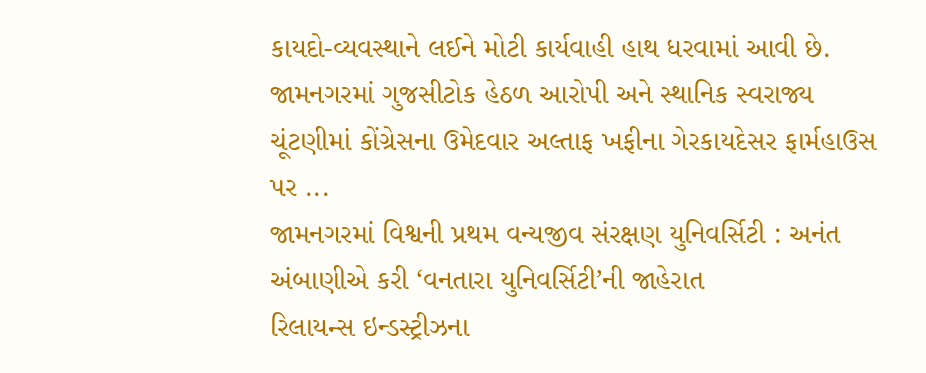કાયદો-વ્યવસ્થાને લઈને મોટી કાર્યવાહી હાથ ધરવામાં આવી છે. જામનગરમાં ગુજસીટોક હેઠળ આરોપી અને સ્થાનિક સ્વરાજ્ય ચૂંટણીમાં કોંગ્રેસના ઉમેદવાર અલ્તાફ ખફીના ગેરકાયદેસર ફાર્મહાઉસ પર ...
જામનગરમાં વિશ્વની પ્રથમ વન્યજીવ સંરક્ષણ યુનિવર્સિટી : અનંત અંબાણીએ કરી ‘વનતારા યુનિવર્સિટી’ની જાહેરાત
રિલાયન્સ ઇન્ડસ્ટ્રીઝના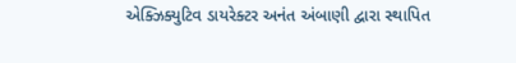એક્ઝિક્યુટિવ ડાયરેક્ટર અનંત અંબાણી દ્વારા સ્થાપિત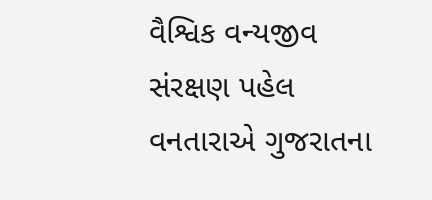વૈશ્વિક વન્યજીવ સંરક્ષણ પહેલ વનતારાએ ગુજરાતના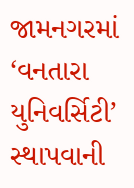જામનગરમાં ‘વનતારા યુનિવર્સિટી’ સ્થાપવાની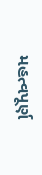મહત્વપૂર્ણ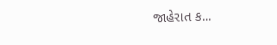જાહેરાત ક...